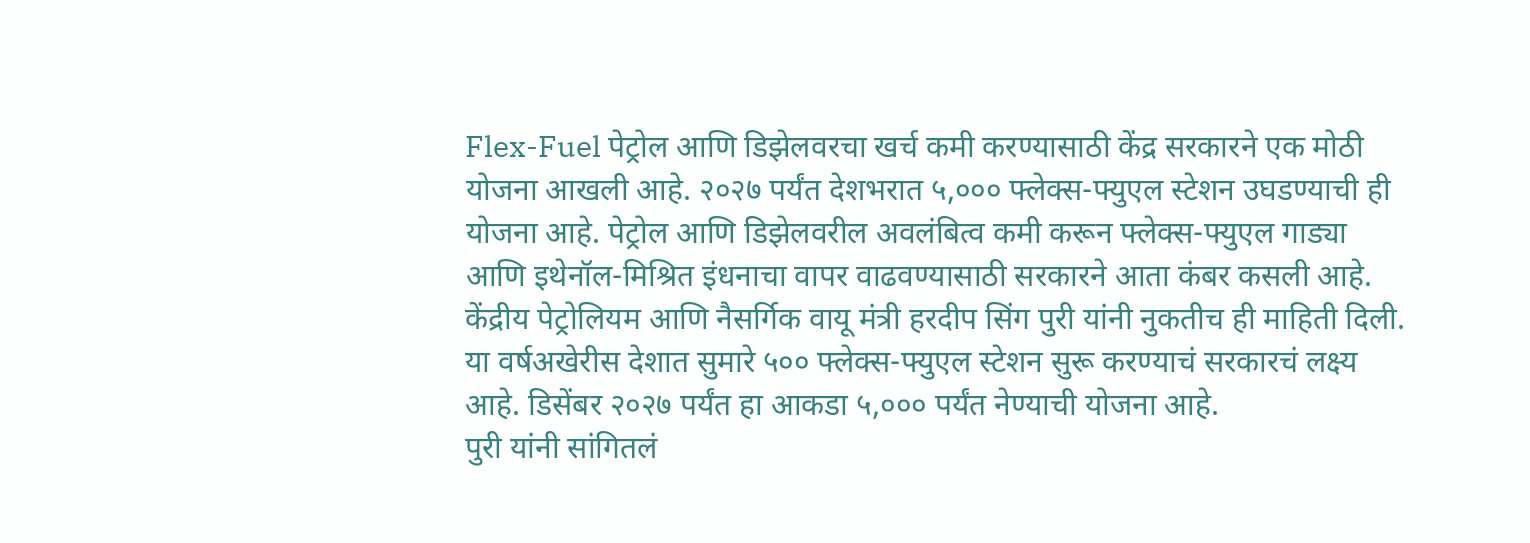Flex-Fuel पेट्रोल आणि डिझेलवरचा खर्च कमी करण्यासाठी केंद्र सरकारने एक मोठी योजना आखली आहे. २०२७ पर्यंत देशभरात ५,००० फ्लेक्स-फ्युएल स्टेशन उघडण्याची ही योजना आहे. पेट्रोल आणि डिझेलवरील अवलंबित्व कमी करून फ्लेक्स-फ्युएल गाड्या आणि इथेनॉल-मिश्रित इंधनाचा वापर वाढवण्यासाठी सरकारने आता कंबर कसली आहे. केंद्रीय पेट्रोलियम आणि नैसर्गिक वायू मंत्री हरदीप सिंग पुरी यांनी नुकतीच ही माहिती दिली. या वर्षअखेरीस देशात सुमारे ५०० फ्लेक्स-फ्युएल स्टेशन सुरू करण्याचं सरकारचं लक्ष्य आहे. डिसेंबर २०२७ पर्यंत हा आकडा ५,००० पर्यंत नेण्याची योजना आहे.
पुरी यांनी सांगितलं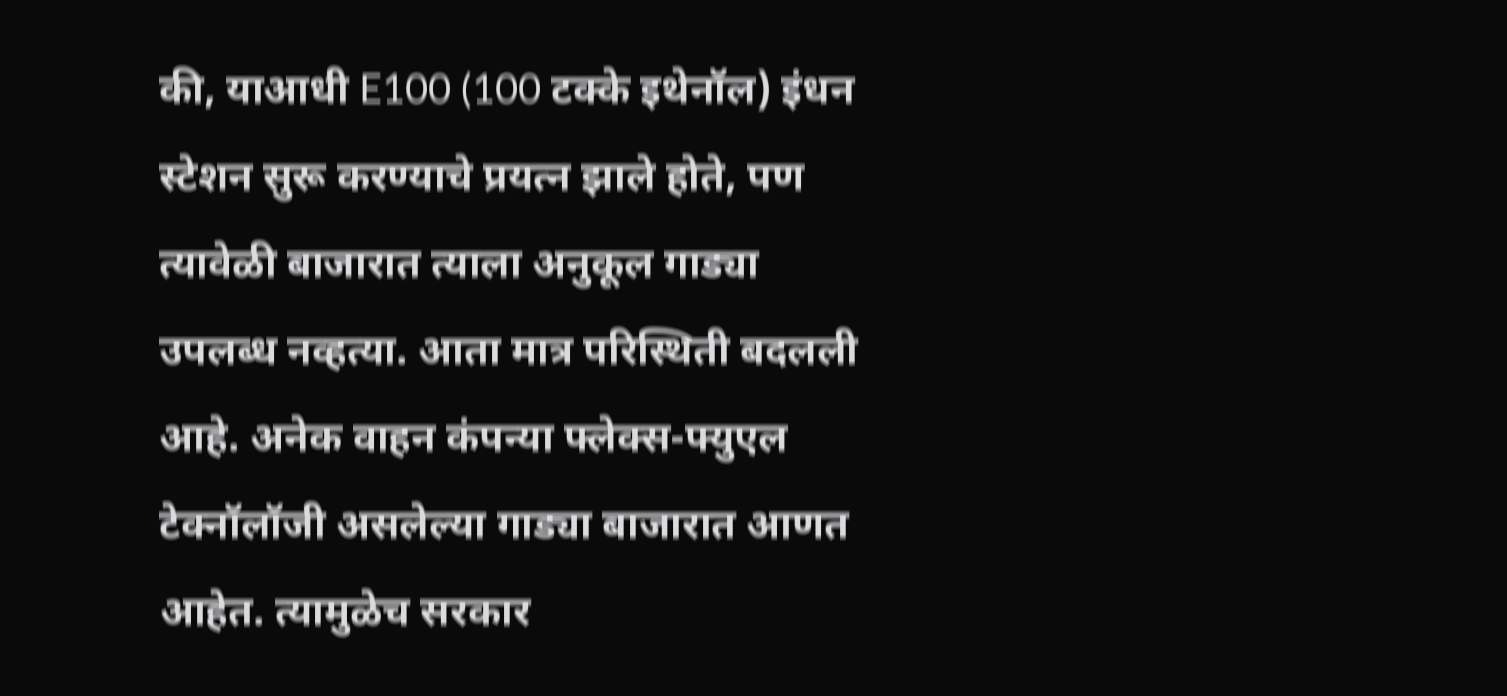की, याआधी E100 (100 टक्के इथेनॉल) इंधन स्टेशन सुरू करण्याचे प्रयत्न झाले होते, पण त्यावेळी बाजारात त्याला अनुकूल गाड्या उपलब्ध नव्हत्या. आता मात्र परिस्थिती बदलली आहे. अनेक वाहन कंपन्या फ्लेक्स-फ्युएल टेक्नॉलॉजी असलेल्या गाड्या बाजारात आणत आहेत. त्यामुळेच सरकार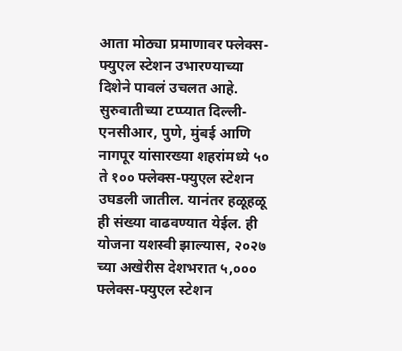आता मोठ्या प्रमाणावर फ्लेक्स-फ्युएल स्टेशन उभारण्याच्या दिशेने पावलं उचलत आहे.
सुरुवातीच्या टप्प्यात दिल्ली-एनसीआर, पुणे, मुंबई आणि नागपूर यांसारख्या शहरांमध्ये ५० ते १०० फ्लेक्स-फ्युएल स्टेशन उघडली जातील. यानंतर हळूहळू ही संख्या वाढवण्यात येईल. ही योजना यशस्वी झाल्यास, २०२७ च्या अखेरीस देशभरात ५,००० फ्लेक्स-फ्युएल स्टेशन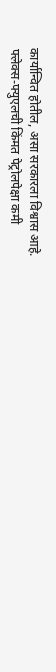कार्यान्वित होतील, असा सरकारला विश्वास आहे.
फ्लेक्स-फ्युएलची किंमत पेट्रोलपेक्षा कमी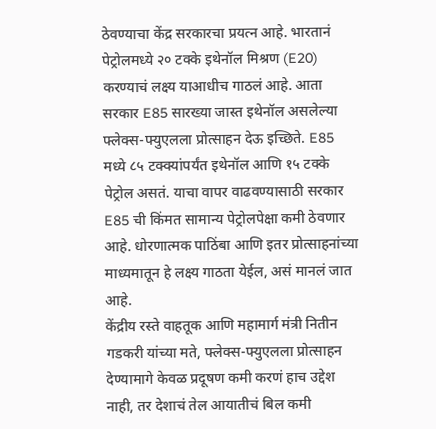ठेवण्याचा केंद्र सरकारचा प्रयत्न आहे. भारतानं पेट्रोलमध्ये २० टक्के इथेनॉल मिश्रण (E20) करण्याचं लक्ष्य याआधीच गाठलं आहे. आता सरकार E85 सारख्या जास्त इथेनॉल असलेल्या फ्लेक्स-फ्युएलला प्रोत्साहन देऊ इच्छिते. E85 मध्ये ८५ टक्क्यांपर्यंत इथेनॉल आणि १५ टक्के पेट्रोल असतं. याचा वापर वाढवण्यासाठी सरकार E85 ची किंमत सामान्य पेट्रोलपेक्षा कमी ठेवणार आहे. धोरणात्मक पाठिंबा आणि इतर प्रोत्साहनांच्या माध्यमातून हे लक्ष्य गाठता येईल, असं मानलं जात आहे.
केंद्रीय रस्ते वाहतूक आणि महामार्ग मंत्री नितीन गडकरी यांच्या मते, फ्लेक्स-फ्युएलला प्रोत्साहन देण्यामागे केवळ प्रदूषण कमी करणं हाच उद्देश नाही, तर देशाचं तेल आयातीचं बिल कमी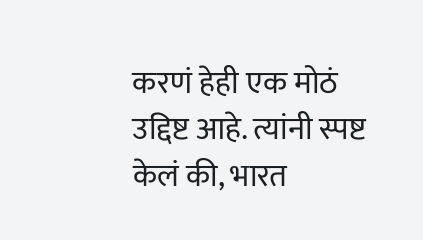करणं हेही एक मोठं उद्दिष्ट आहे. त्यांनी स्पष्ट केलं की, भारत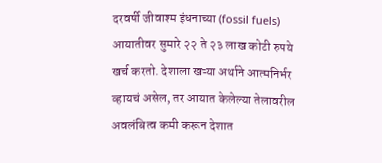दरवर्षी जीवाश्म इंधनाच्या (fossil fuels) आयातीवर सुमारे २२ ते २३ लाख कोटी रुपये खर्च करतो. देशाला खऱ्या अर्थाने आत्मनिर्भर व्हायचं असेल, तर आयात केलेल्या तेलावरील अवलंबित्व कमी करून देशात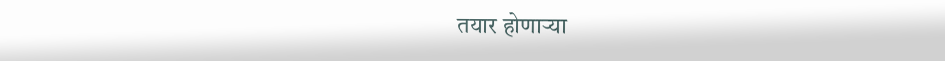तयार होणाऱ्या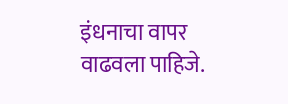इंधनाचा वापर वाढवला पाहिजे.